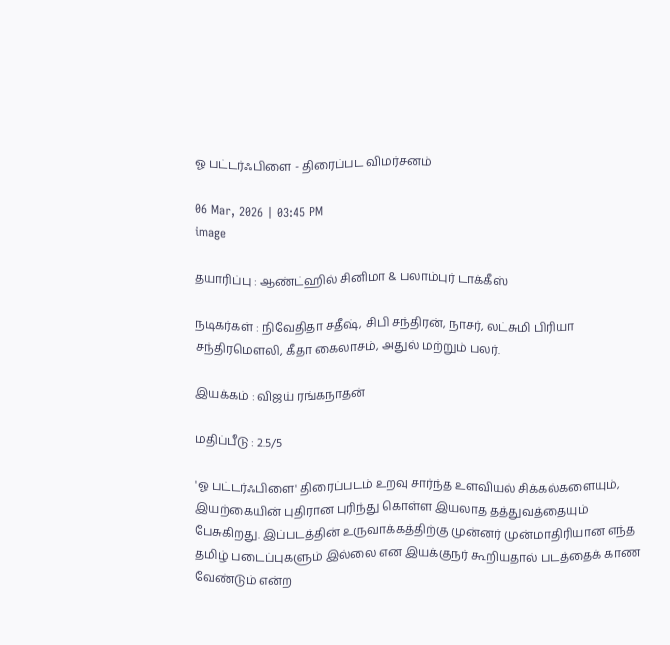ஓ பட்டர்ஃபிளை - திரைப்பட விமர்சனம்

06 Mar, 2026 | 03:45 PM
image

தயாரிப்பு : ஆண்ட்ஹில் சினிமா & பலாம்புர் டாக்கீஸ்

நடிகர்கள் : நிவேதிதா சதீஷ், சிபி சந்திரன், நாசர், லட்சுமி பிரியா சந்திரமௌலி, கீதா கைலாசம், அதுல் மற்றும் பலர்.

இயக்கம் : விஜய் ரங்கநாதன்

மதிப்பீடு : 2.5/5

'ஓ பட்டர்ஃபிளை' திரைப்படம் உறவு சார்ந்த உளவியல் சிக்கல்களையும், இயற்கையின் புதிரான புரிந்து கொள்ள இயலாத தத்துவத்தையும் பேசுகிறது. இப்படத்தின் உருவாக்கத்திற்கு முன்னர் முன்மாதிரியான எந்த தமிழ் படைப்புகளும் இல்லை என இயக்குநர் கூறியதால் படத்தைக் காண வேண்டும் என்ற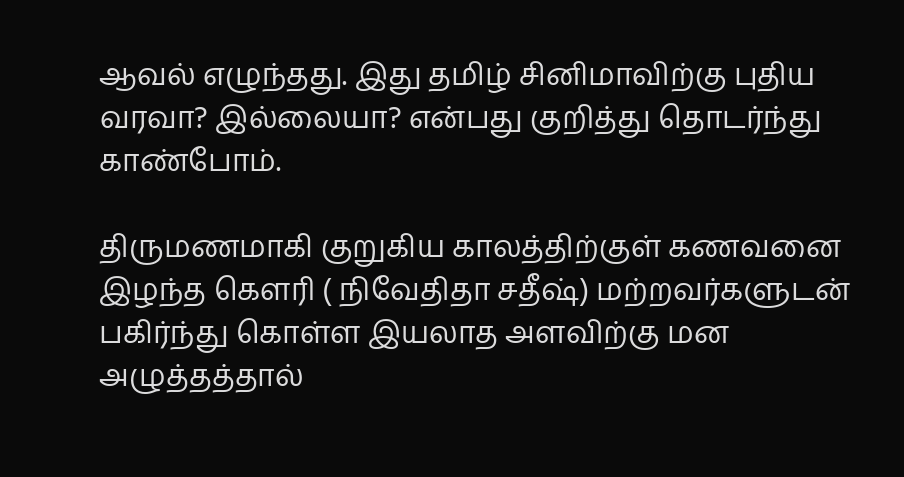ஆவல் எழுந்தது. இது தமிழ் சினிமாவிற்கு புதிய வரவா? இல்லையா? என்பது குறித்து தொடர்ந்து காண்போம்.

திருமணமாகி குறுகிய காலத்திற்குள் கணவனை இழந்த கௌரி ( நிவேதிதா சதீஷ்) மற்றவர்களுடன் பகிர்ந்து கொள்ள இயலாத அளவிற்கு மன அழுத்தத்தால்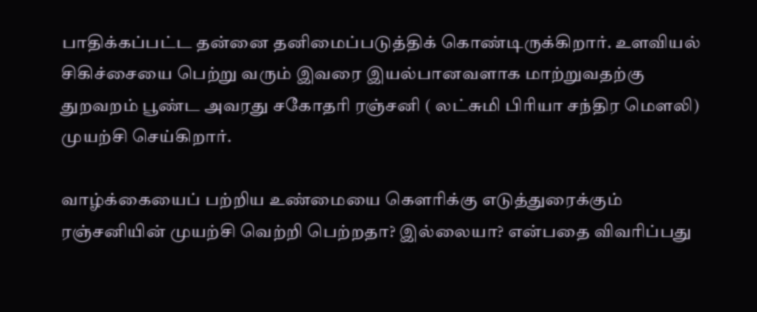பாதிக்கப்பட்ட தன்னை தனிமைப்படுத்திக் கொண்டிருக்கிறார். உளவியல் சிகிச்சையை பெற்று வரும் இவரை இயல்பானவளாக மாற்றுவதற்கு துறவறம் பூண்ட அவரது சகோதரி ரஞ்சனி ( லட்சுமி பிரியா சந்திர மௌலி) முயற்சி செய்கிறார்.

வாழ்க்கையைப் பற்றிய உண்மையை கௌரிக்கு எடுத்துரைக்கும் ரஞ்சனியின் முயற்சி வெற்றி பெற்றதா? இல்லையா? என்பதை விவரிப்பது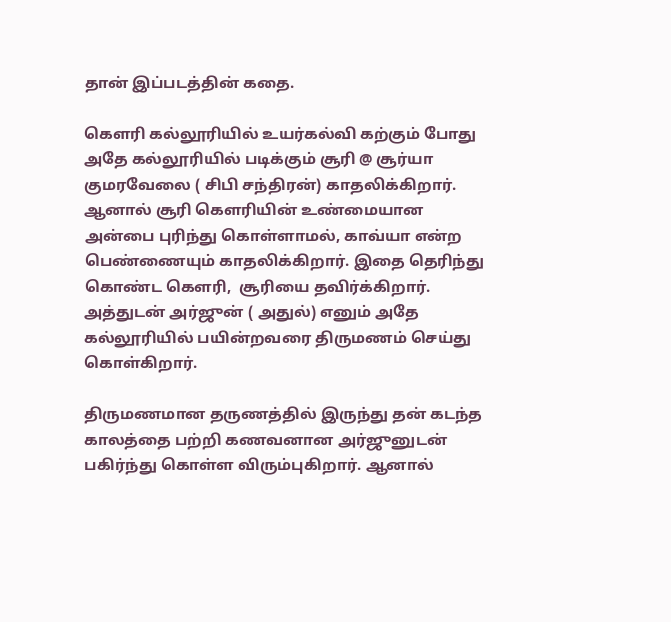தான் இப்படத்தின் கதை.

கௌரி கல்லூரியில் உயர்கல்வி கற்கும் போது அதே கல்லூரியில் படிக்கும் சூரி @ சூர்யா குமரவேலை ( சிபி சந்திரன்) காதலிக்கிறார். ஆனால் சூரி கௌரியின் உண்மையான அன்பை புரிந்து கொள்ளாமல், காவ்யா என்ற பெண்ணையும் காதலிக்கிறார். இதை தெரிந்து கொண்ட கௌரி,  சூரியை தவிர்க்கிறார். அத்துடன் அர்ஜுன் ( அதுல்) எனும் அதே கல்லூரியில் பயின்றவரை திருமணம் செய்து கொள்கிறார்.

திருமணமான தருணத்தில் இருந்து தன் கடந்த காலத்தை பற்றி கணவனான அர்ஜுனுடன் பகிர்ந்து கொள்ள விரும்புகிறார். ஆனால்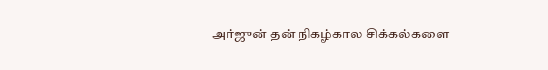அர்ஜுன் தன் நிகழ்கால சிக்கல்களை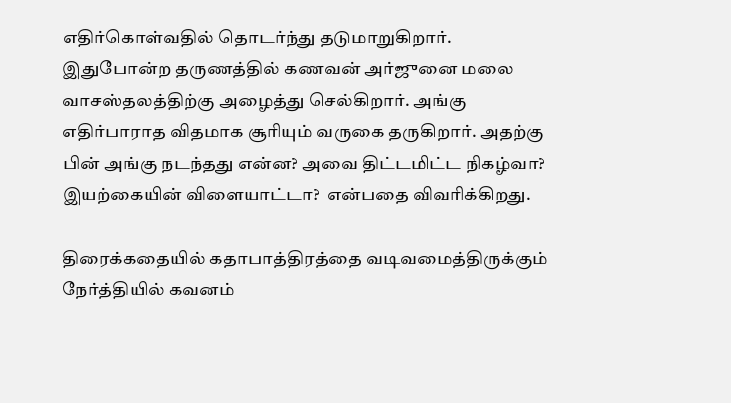எதிர்கொள்வதில் தொடர்ந்து தடுமாறுகிறார். இதுபோன்ற தருணத்தில் கணவன் அர்ஜுனை மலை வாசஸ்தலத்திற்கு அழைத்து செல்கிறார். அங்கு எதிர்பாராத விதமாக சூரியும் வருகை தருகிறார். அதற்கு பின் அங்கு நடந்தது என்ன? அவை திட்டமிட்ட நிகழ்வா? இயற்கையின் விளையாட்டா?  என்பதை விவரிக்கிறது.

திரைக்கதையில் கதாபாத்திரத்தை வடிவமைத்திருக்கும் நேர்த்தியில் கவனம்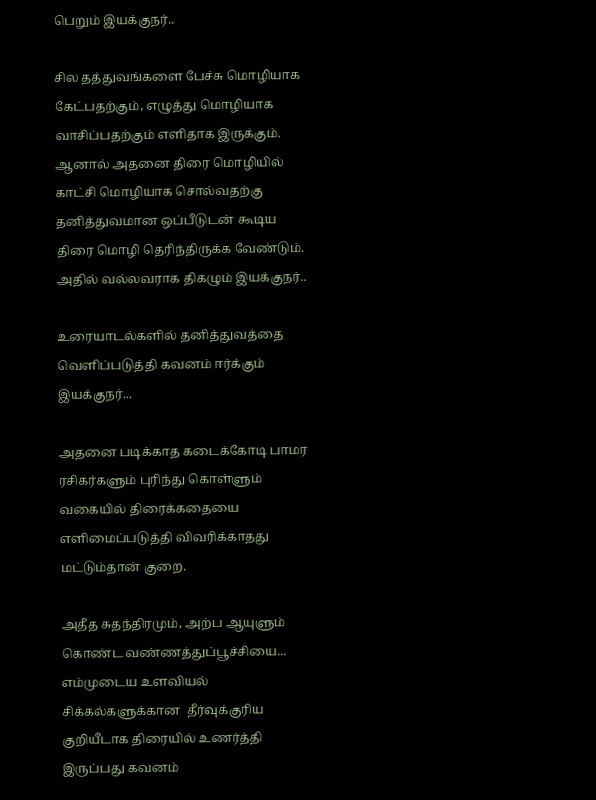பெறும் இயக்குநர்..

சில தத்துவங்களை பேச்சு மொழியாக கேட்பதற்கும், எழுத்து மொழியாக வாசிப்பதற்கும் எளிதாக இருக்கும். ஆனால் அதனை திரை மொழியில் காட்சி மொழியாக சொல்வதற்கு தனித்துவமான ஒப்பீடுடன் கூடிய திரை மொழி தெரிந்திருக்க வேண்டும். அதில் வல்லவராக திகழும் இயக்குநர்..

உரையாடல்களில் தனித்துவத்தை வெளிப்படுத்தி கவனம் ஈர்க்கும் இயக்குநர்...

அதனை படிக்காத கடைக்கோடி பாமர ரசிகர்களும் புரிந்து கொள்ளும் வகையில் திரைக்கதையை எளிமைப்படுத்தி விவரிக்காதது மட்டும்தான் குறை.

அதீத சுதந்திரமும், அற்ப ஆயுளும் கொண்ட வண்ணத்துப்பூச்சியை... எம்முடைய உளவியல் சிக்கல்களுக்கான  தீர்வுக்குரிய குறியீடாக திரையில் உணர்த்தி இருப்பது கவனம்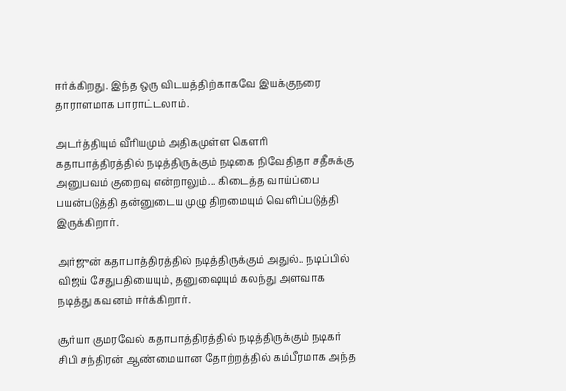ஈர்க்கிறது. இந்த ஒரு விடயத்திற்காகவே இயக்குநரை தாராளமாக பாராட்டலாம்.

அடர்த்தியும் வீரியமும் அதிகமுள்ள கௌரி கதாபாத்திரத்தில் நடித்திருக்கும் நடிகை நிவேதிதா சதீசுக்கு அனுபவம் குறைவு என்றாலும்... கிடைத்த வாய்ப்பை பயன்படுத்தி தன்னுடைய முழு திறமையும் வெளிப்படுத்தி இருக்கிறார்.

அர்ஜுன் கதாபாத்திரத்தில் நடித்திருக்கும் அதுல்.. நடிப்பில் விஜய் சேதுபதியையும், தனுஷையும் கலந்து அளவாக நடித்து கவனம் ஈர்க்கிறார்.

சூர்யா குமரவேல் கதாபாத்திரத்தில் நடித்திருக்கும் நடிகர் சிபி சந்திரன் ஆண்மையான தோற்றத்தில் கம்பீரமாக அந்த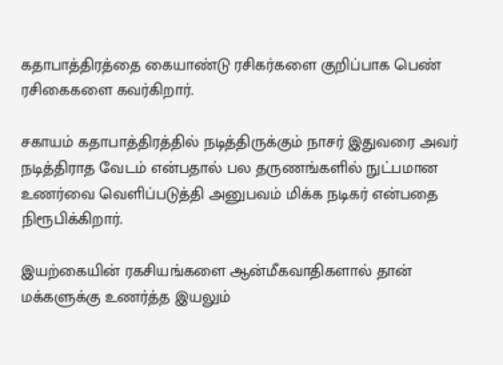கதாபாத்திரத்தை கையாண்டு ரசிகர்களை குறிப்பாக பெண் ரசிகைகளை கவர்கிறார்.

சகாயம் கதாபாத்திரத்தில் நடித்திருக்கும் நாசர் இதுவரை அவர் நடித்திராத வேடம் என்பதால் பல தருணங்களில் நுட்பமான உணர்வை வெளிப்படுத்தி அனுபவம் மிக்க நடிகர் என்பதை நிரூபிக்கிறார்.

இயற்கையின் ரகசியங்களை ஆன்மீகவாதிகளால் தான் மக்களுக்கு உணர்த்த இயலும்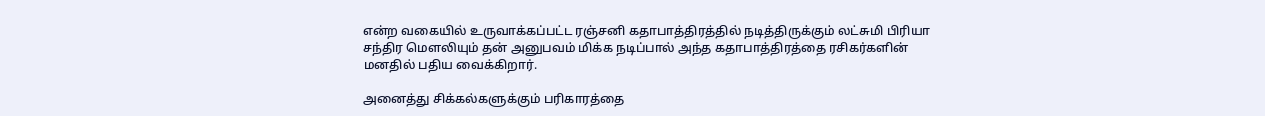என்ற வகையில் உருவாக்கப்பட்ட ரஞ்சனி கதாபாத்திரத்தில் நடித்திருக்கும் லட்சுமி பிரியா சந்திர மௌலியும் தன் அனுபவம் மிக்க நடிப்பால் அந்த கதாபாத்திரத்தை ரசிகர்களின் மனதில் பதிய வைக்கிறார்.

அனைத்து சிக்கல்களுக்கும் பரிகாரத்தை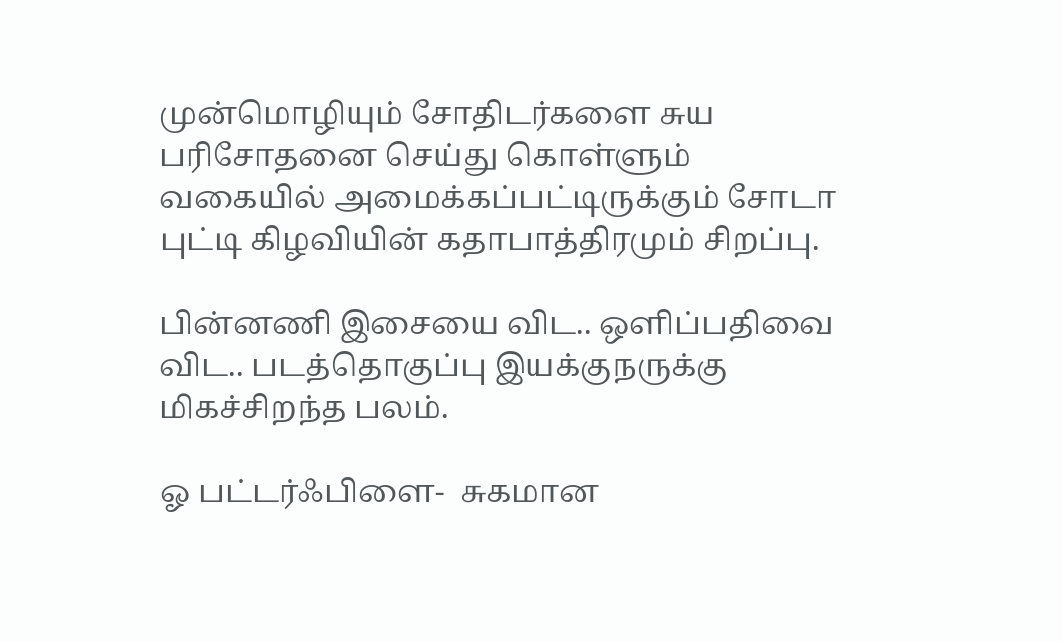முன்மொழியும் சோதிடர்களை சுய பரிசோதனை செய்து கொள்ளும் வகையில் அமைக்கப்பட்டிருக்கும் சோடா புட்டி கிழவியின் கதாபாத்திரமும் சிறப்பு.

பின்னணி இசையை விட.. ஒளிப்பதிவை விட.. படத்தொகுப்பு இயக்குநருக்கு மிகச்சிறந்த பலம்.

ஓ பட்டர்ஃபிளை-  சுகமான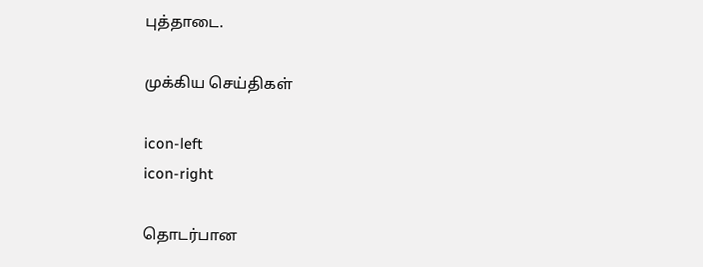புத்தாடை.

முக்கிய செய்திகள்

icon-left
icon-right

தொடர்பான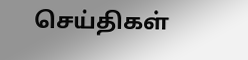செய்திகள்